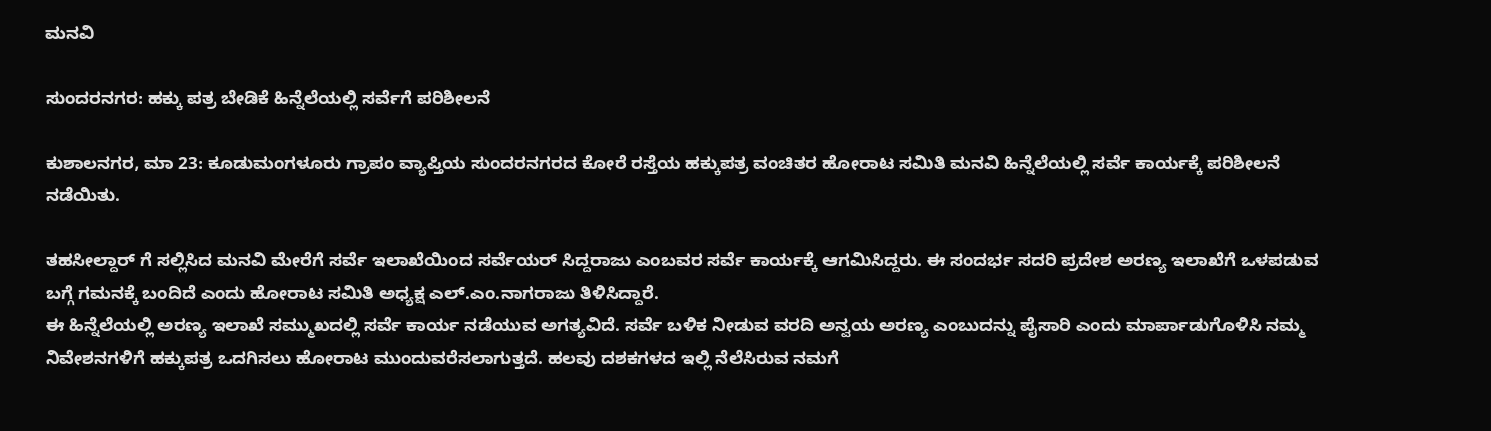ಮನವಿ

ಸುಂದರನಗರ: ಹಕ್ಕು ಪತ್ರ ಬೇಡಿಕೆ ಹಿನ್ನೆಲೆಯಲ್ಲಿ ಸರ್ವೆಗೆ ಪರಿಶೀಲನೆ

ಕುಶಾಲನಗರ, ಮಾ 23: ಕೂಡುಮಂಗಳೂರು ಗ್ರಾಪಂ‌ ವ್ಯಾಪ್ತಿಯ ಸುಂದರನಗರದ ಕೋರೆ ರಸ್ತೆಯ ಹಕ್ಕುಪತ್ರ ವಂಚಿತರ ಹೋರಾಟ ಸಮಿತಿ ಮನವಿ ಹಿನ್ನೆಲೆಯಲ್ಲಿ ಸರ್ವೆ‌ ಕಾರ್ಯಕ್ಕೆ ಪರಿಶೀಲನೆ ನಡೆಯಿತು.

ತಹಸೀಲ್ದಾರ್ ಗೆ ಸಲ್ಲಿಸಿದ ಮನವಿ ಮೇರೆಗೆ ಸರ್ವೆ ಇಲಾಖೆಯಿಂದ ಸರ್ವೆಯರ್ ಸಿದ್ದರಾಜು ಎಂಬವರ ಸರ್ವೆ ಕಾರ್ಯಕ್ಕೆ ಆಗಮಿಸಿದ್ದರು. ಈ ಸಂದರ್ಭ ಸದರಿ ಪ್ರದೇಶ ಅರಣ್ಯ ಇಲಾಖೆಗೆ ಒಳಪಡುವ ಬಗ್ಗೆ ಗಮನಕ್ಕೆ ಬಂದಿದೆ ಎಂದು ಹೋರಾಟ ಸಮಿತಿ ಅಧ್ಯಕ್ಷ ಎಲ್.ಎಂ.ನಾಗರಾಜು ತಿಳಿಸಿದ್ದಾರೆ.
ಈ ಹಿನ್ನೆಲೆಯಲ್ಲಿ ಅರಣ್ಯ ಇಲಾಖೆ ಸಮ್ಮುಖದಲ್ಲಿ ಸರ್ವೆ ಕಾರ್ಯ ನಡೆಯುವ ಅಗತ್ಯವಿದೆ. ಸರ್ವೆ‌ ಬಳಿಕ ನೀಡುವ ವರದಿ‌‌ ಅನ್ವಯ ಅರಣ್ಯ ಎಂಬುದನ್ನು ಪೈಸಾರಿ ಎಂದು ಮಾರ್ಪಾಡುಗೊಳಿಸಿ ನಮ್ಮ ನಿವೇಶನಗಳಿಗೆ ಹಕ್ಕುಪತ್ರ ಒದಗಿಸಲು ಹೋರಾಟ ಮುಂದುವರೆಸಲಾಗುತ್ತದೆ. ಹಲವು ದಶಕಗಳದ ಇಲ್ಲಿ ನೆಲೆಸಿರುವ ನಮಗೆ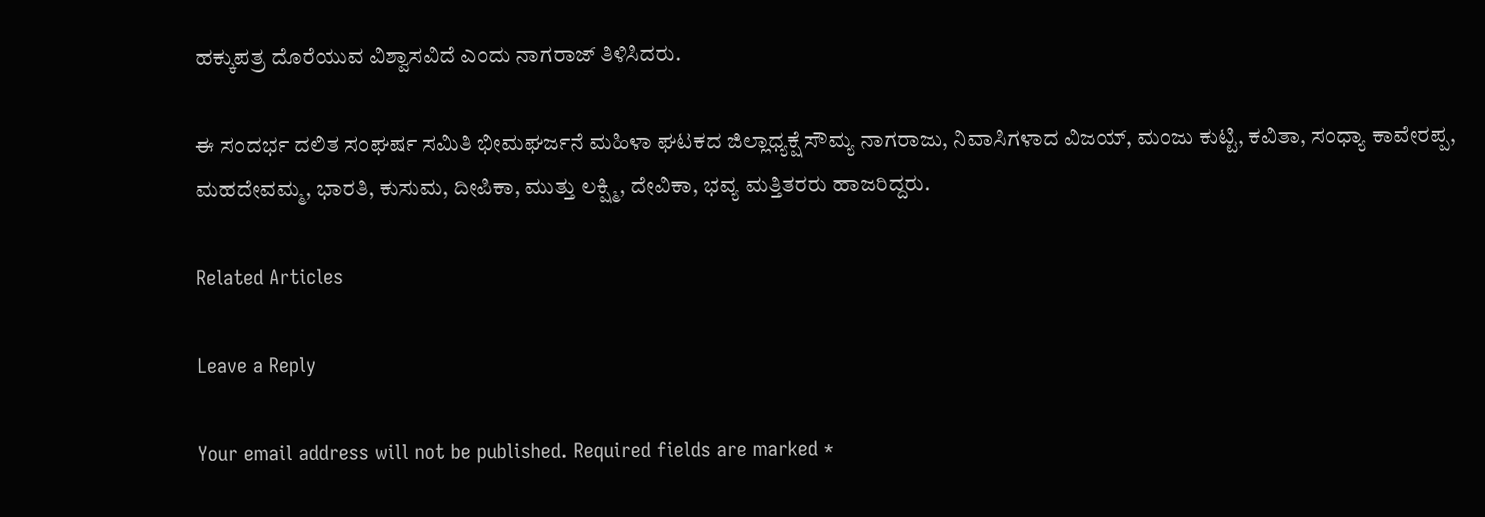ಹಕ್ಕುಪತ್ರ ದೊರೆಯುವ ವಿಶ್ವಾಸವಿದೆ ಎಂದು ನಾಗರಾಜ್ ತಿಳಿಸಿದರು.

ಈ ಸಂದರ್ಭ ದಲಿತ ಸಂಘರ್ಷ ಸಮಿತಿ ಭೀಮಘರ್ಜನೆ ಮಹಿಳಾ ಘಟಕದ ಜಿಲ್ಲಾಧ್ಯಕ್ಷೆ ಸೌಮ್ಯ ನಾಗರಾಜು, ನಿವಾಸಿಗಳಾದ ವಿಜಯ್, ಮಂಜು ಕುಟ್ಟಿ, ಕವಿತಾ, ಸಂಧ್ಯಾ ಕಾವೇರಪ್ಪ, ಮಹದೇವಮ್ಮ, ಭಾರತಿ, ಕುಸುಮ, ದೀಪಿಕಾ, ಮುತ್ತು ಲಕ್ಷ್ಮಿ, ದೇವಿಕಾ, ಭವ್ಯ ಮತ್ತಿತರರು ಹಾಜರಿದ್ದರು.

Related Articles

Leave a Reply

Your email address will not be published. Required fields are marked *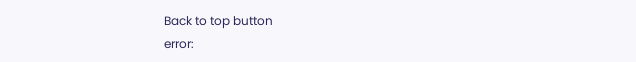Back to top button
error: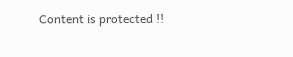Content is protected !!